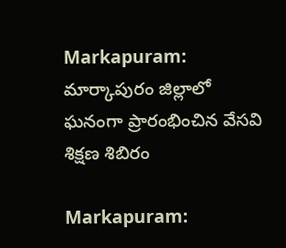Markapuram: మార్కాపురం జిల్లాలో ఘనంగా ప్రారంభించిన వేసవి శిక్షణ శిబిరం

Markapuram: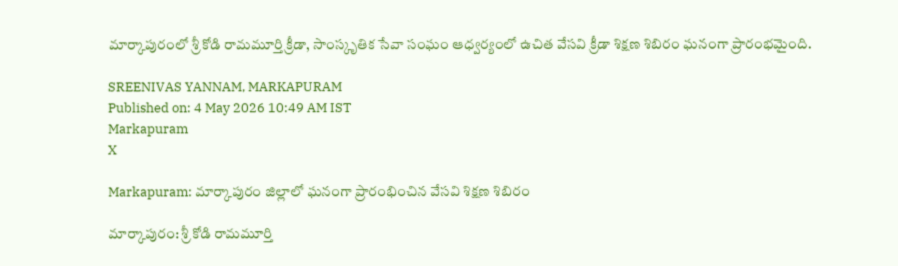మార్కాపురంలో శ్రీ కోడి రామమూర్తి క్రీడా, సాంస్కృతిక సేవా సంఘం ఆధ్వర్యంలో ఉచిత వేసవి క్రీడా శిక్షణ శిబిరం ఘనంగా ప్రారంభమైంది.

SREENIVAS YANNAM, MARKAPURAM
Published on: 4 May 2026 10:49 AM IST
Markapuram
X

Markapuram: మార్కాపురం జిల్లాలో ఘనంగా ప్రారంభించిన వేసవి శిక్షణ శిబిరం

మార్కాపురం: శ్రీ కోడి రామమూర్తి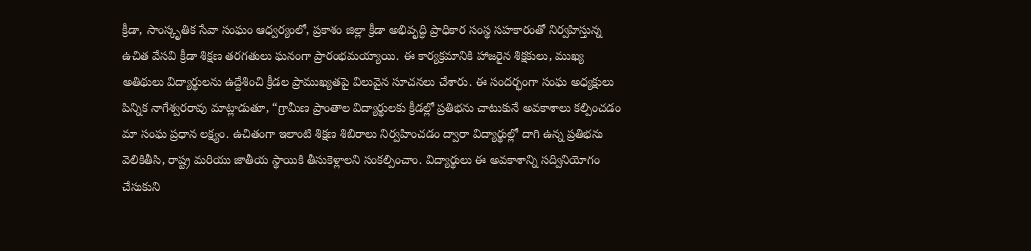క్రీడా, సాంస్కృతిక సేవా సంఘం ఆధ్వర్యంలో, ప్రకాశం జిల్లా క్రీడా అభివృద్ధి ప్రాధికార సంస్థ సహకారంతో నిర్వహిస్తున్న ఉచిత వేసవి క్రీడా శిక్షణ తరగతులు ఘనంగా ప్రారంభమయ్యాయి. ఈ కార్యక్రమానికి హాజరైన శిక్షకులు, ముఖ్య అతిథులు విద్యార్థులను ఉద్దేశించి క్రీడల ప్రాముఖ్యతపై విలువైన సూచనలు చేశారు. ఈ సందర్భంగా సంఘ అధ్యక్షులు పిన్నిక నాగేశ్వరరావు మాట్లాడుతూ, “గ్రామీణ ప్రాంతాల విద్యార్థులకు క్రీడల్లో ప్రతిభను చాటుకునే అవకాశాలు కల్పించడం మా సంఘ ప్రధాన లక్ష్యం. ఉచితంగా ఇలాంటి శిక్షణ శిబిరాలు నిర్వహించడం ద్వారా విద్యార్థుల్లో దాగి ఉన్న ప్రతిభను వెలికితీసి, రాష్ట్ర మరియు జాతీయ స్థాయికి తీసుకెళ్లాలని సంకల్పించాం. విద్యార్థులు ఈ అవకాశాన్ని సద్వినియోగం చేసుకుని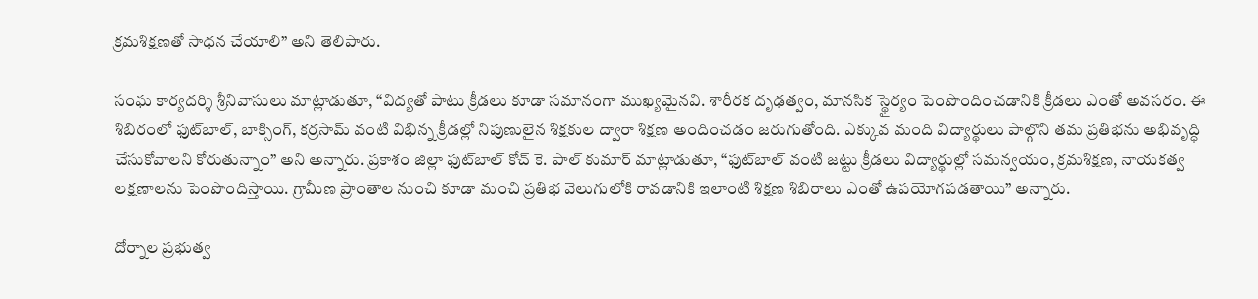క్రమశిక్షణతో సాధన చేయాలి” అని తెలిపారు.

సంఘ కార్యదర్శి శ్రీనివాసులు మాట్లాడుతూ, “విద్యతో పాటు క్రీడలు కూడా సమానంగా ముఖ్యమైనవి. శారీరక దృఢత్వం, మానసిక స్థైర్యం పెంపొందించడానికి క్రీడలు ఎంతో అవసరం. ఈ శిబిరంలో ఫుట్‌బాల్, బాక్సింగ్, కర్రసామ్ వంటి విభిన్న క్రీడల్లో నిపుణులైన శిక్షకుల ద్వారా శిక్షణ అందించడం జరుగుతోంది. ఎక్కువ మంది విద్యార్థులు పాల్గొని తమ ప్రతిభను అభివృద్ధి చేసుకోవాలని కోరుతున్నాం” అని అన్నారు. ప్రకాశం జిల్లా ఫుట్‌బాల్ కోచ్ కె. పాల్ కుమార్ మాట్లాడుతూ, “ఫుట్‌బాల్ వంటి జట్టు క్రీడలు విద్యార్థుల్లో సమన్వయం, క్రమశిక్షణ, నాయకత్వ లక్షణాలను పెంపొందిస్తాయి. గ్రామీణ ప్రాంతాల నుంచి కూడా మంచి ప్రతిభ వెలుగులోకి రావడానికి ఇలాంటి శిక్షణ శిబిరాలు ఎంతో ఉపయోగపడతాయి” అన్నారు.

దోర్నాల ప్రభుత్వ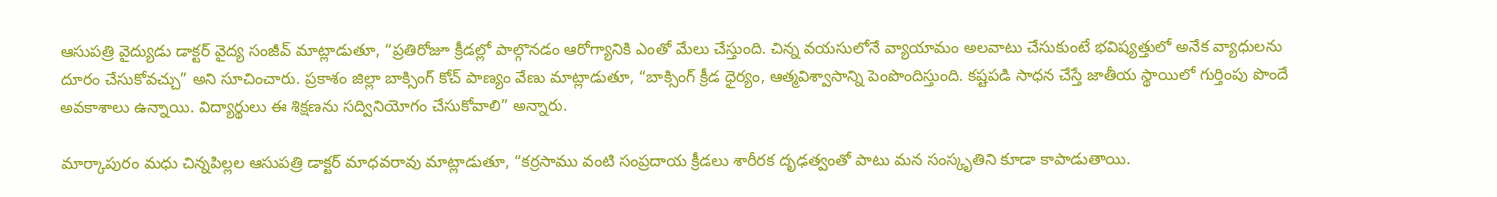ఆసుపత్రి వైద్యుడు డాక్టర్ వైద్య సంజీవ్ మాట్లాడుతూ, “ప్రతిరోజూ క్రీడల్లో పాల్గొనడం ఆరోగ్యానికి ఎంతో మేలు చేస్తుంది. చిన్న వయసులోనే వ్యాయామం అలవాటు చేసుకుంటే భవిష్యత్తులో అనేక వ్యాధులను దూరం చేసుకోవచ్చు” అని సూచించారు. ప్రకాశం జిల్లా బాక్సింగ్ కోచ్ పాణ్యం వేణు మాట్లాడుతూ, “బాక్సింగ్ క్రీడ ధైర్యం, ఆత్మవిశ్వాసాన్ని పెంపొందిస్తుంది. కష్టపడి సాధన చేస్తే జాతీయ స్థాయిలో గుర్తింపు పొందే అవకాశాలు ఉన్నాయి. విద్యార్థులు ఈ శిక్షణను సద్వినియోగం చేసుకోవాలి” అన్నారు.

మార్కాపురం మధు చిన్నపిల్లల ఆసుపత్రి డాక్టర్ మాధవరావు మాట్లాడుతూ, “కర్రసాము వంటి సంప్రదాయ క్రీడలు శారీరక దృఢత్వంతో పాటు మన సంస్కృతిని కూడా కాపాడుతాయి.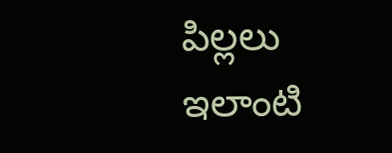పిల్లలు ఇలాంటి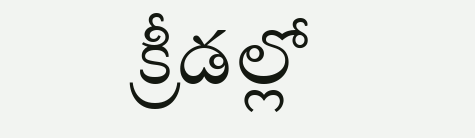క్రీడల్లో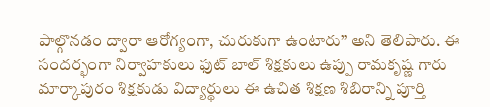పాల్గొనడం ద్వారా ఆరోగ్యంగా, చురుకుగా ఉంటారు” అని తెలిపారు. ఈ సందర్భంగా నిర్వాహకులు ఫుట్ బాల్ శిక్షకులు ఉప్పు రామకృష్ణ గారు మార్కాపురం శిక్షకుడు విద్యార్థులు ఈ ఉచిత శిక్షణ శిబిరాన్ని పూర్తి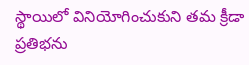స్థాయిలో వినియోగించుకుని తమ క్రీడా ప్రతిభను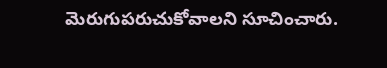మెరుగుపరుచుకోవాలని సూచించారు.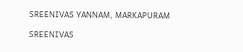SREENIVAS YANNAM, MARKAPURAM

SREENIVAS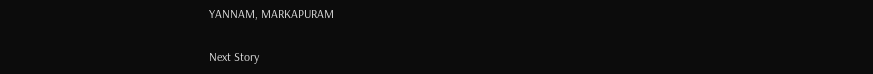YANNAM, MARKAPURAM

Next Story